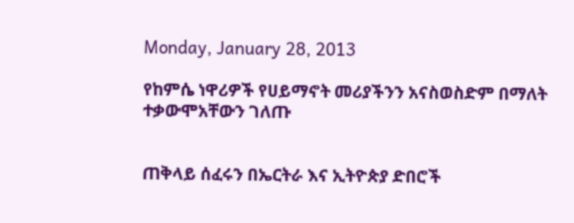Monday, January 28, 2013

የከምሴ ነዋሪዎች የሀይማኖት መሪያችንን አናስወስድም በማለት ተቃውሞአቸውን ገለጡ


ጠቅላይ ሰፈሩን በኤርትራ እና ኢትዮጵያ ድበሮች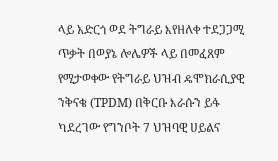ላይ አድርጎ ወደ ትግራይ እየዘለቀ ተደጋጋሚ ጥቃት በወያኔ ሎሌዎች ላይ በመፈጸም የሚታወቀው የትግራይ ህዝብ ዴሞክራሲያዊ ንቅናቄ (TPDM) በቅርቡ እራሱን ይፋ ካደረገው የግንቦት 7 ህዝባዊ ሀይልና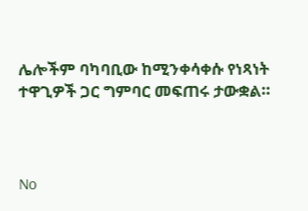ሌሎችም ባካባቢው ከሚንቀሳቀሱ የነጻነት ተዋጊዎች ጋር ግምባር መፍጠሩ ታውቋል።



No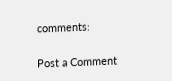comments:

Post a Comment